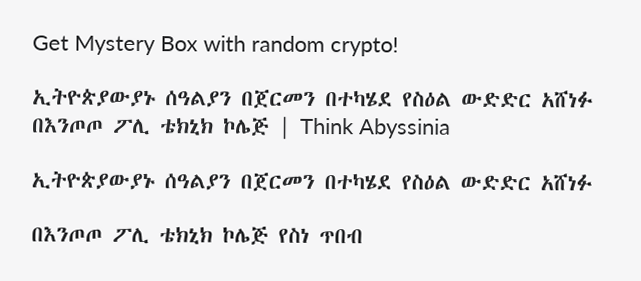Get Mystery Box with random crypto!

ኢትዮጵያውያኑ ሰዓልያን በጀርመን በተካሄደ የስዕል ውድድር አሸነፉ በእንጦጦ ፖሊ ቴክኒክ ኮሌጅ | Think Abyssinia

ኢትዮጵያውያኑ ሰዓልያን በጀርመን በተካሄደ የስዕል ውድድር አሸነፉ

በእንጦጦ ፖሊ ቴክኒክ ኮሌጅ የስነ ጥበብ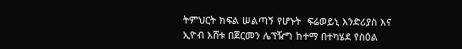ትምህርት ክፍል ሠልጣኝ የሆኑት  ፍሬወይኒ እንድሪያስ እና ኢዮብ እሸቱ በጀርመን ሌፕዥግ ከተማ በተካሄደ የስዕል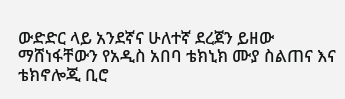ውድድር ላይ አንደኛና ሁለተኛ ደረጀን ይዘው ማሸነፋቸውን የአዲስ አበባ ቴክኒክ ሙያ ስልጠና እና ቴክኖሎጂ ቢሮ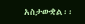አስታውቋል፡፡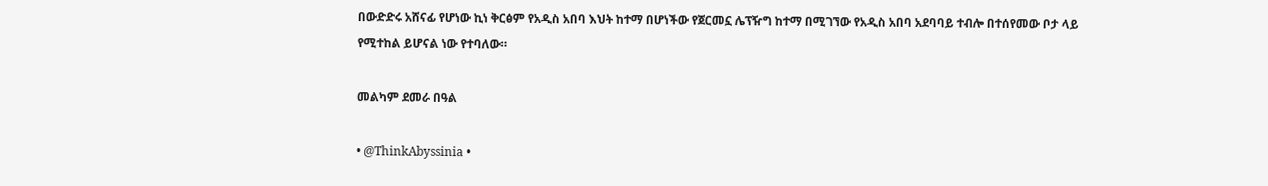በውድድሩ አሸናፊ የሆነው ኪነ ቅርፅም የአዲስ አበባ እህት ከተማ በሆነችው የጀርመኗ ሌፕዥግ ከተማ በሚገኘው የአዲስ አበባ አደባባይ ተብሎ በተሰየመው ቦታ ላይ የሚተከል ይሆናል ነው የተባለው።

መልካም ደመራ በዓል

• @ThinkAbyssinia •